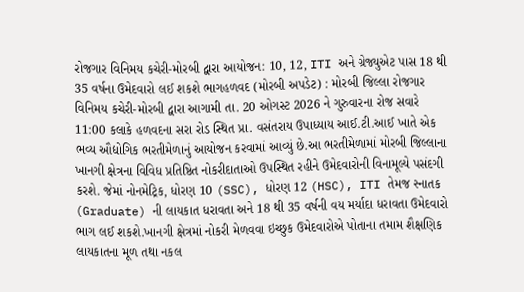રોજગાર વિનિમય કચેરી-મોરબી દ્વારા આયોજન: 10, 12, ITI અને ગ્રેજ્યુએટ પાસ 18 થી 35 વર્ષના ઉમેદવારો લઈ શકશે ભાગહળવદ (મોરબી અપડેટ) : મોરબી જિલ્લા રોજગાર વિનિમય કચેરી-મોરબી દ્વારા આગામી તા. 20 ઓગસ્ટ 2026 ને ગુરુવારના રોજ સવારે 11:00 કલાકે હળવદના સરા રોડ સ્થિત પ્રા. વસંતરાય ઉપાધ્યાય આઈ.ટી.આઈ ખાતે એક ભવ્ય ઔદ્યોગિક ભરતીમેળાનું આયોજન કરવામાં આવ્યું છે.આ ભરતીમેળામાં મોરબી જિલ્લાના ખાનગી ક્ષેત્રના વિવિધ પ્રતિષ્ઠિત નોકરીદાતાઓ ઉપસ્થિત રહીને ઉમેદવારોની વિનામૂલ્યે પસંદગી કરશે. જેમાં નોનમેટ્રિક, ધોરણ 10 (SSC), ધોરણ 12 (HSC), ITI તેમજ સ્નાતક (Graduate) ની લાયકાત ધરાવતા અને 18 થી 35 વર્ષની વય મર્યાદા ધરાવતા ઉમેદવારો ભાગ લઈ શકશે.ખાનગી ક્ષેત્રમાં નોકરી મેળવવા ઇચ્છુક ઉમેદવારોએ પોતાના તમામ શૈક્ષણિક લાયકાતના મૂળ તથા નકલ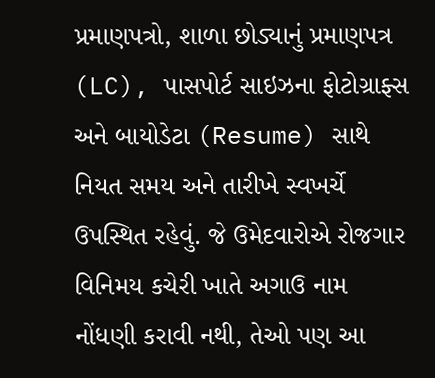પ્રમાણપત્રો, શાળા છોડ્યાનું પ્રમાણપત્ર (LC), પાસપોર્ટ સાઇઝના ફોટોગ્રાફ્સ અને બાયોડેટા (Resume) સાથે નિયત સમય અને તારીખે સ્વખર્ચે ઉપસ્થિત રહેવું. જે ઉમેદવારોએ રોજગાર વિનિમય કચેરી ખાતે અગાઉ નામ નોંધણી કરાવી નથી, તેઓ પણ આ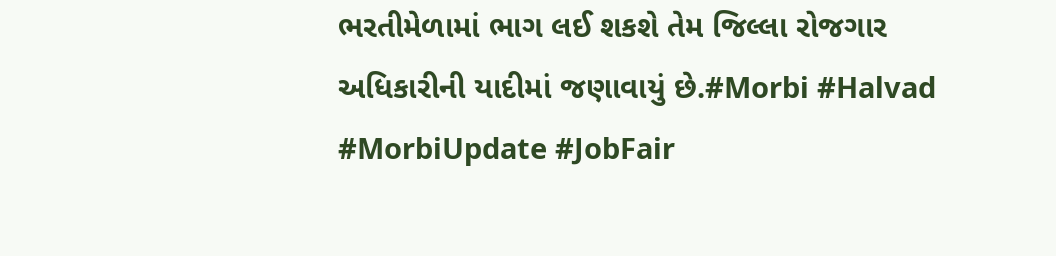ભરતીમેળામાં ભાગ લઈ શકશે તેમ જિલ્લા રોજગાર અધિકારીની યાદીમાં જણાવાયું છે.#Morbi #Halvad #MorbiUpdate #JobFair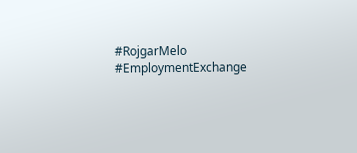#RojgarMelo #EmploymentExchange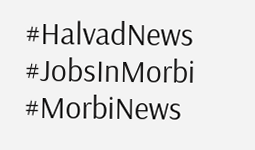#HalvadNews #JobsInMorbi #MorbiNews